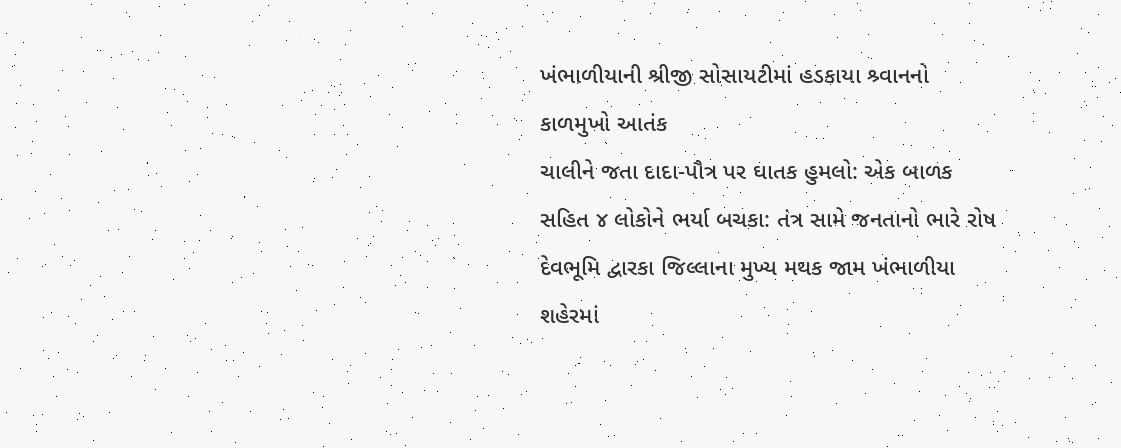ખંભાળીયાની શ્રીજી સોસાયટીમાં હડકાયા શ્ર્વાનનો કાળમુખો આતંક
ચાલીને જતા દાદા-પૌત્ર પર ઘાતક હુમલો: એક બાળક સહિત ૪ લોકોને ભર્યા બચકા: તંત્ર સામે જનતાનો ભારે રોષ
દેવભૂમિ દ્વારકા જિલ્લાના મુખ્ય મથક જામ ખંભાળીયા શહેરમાં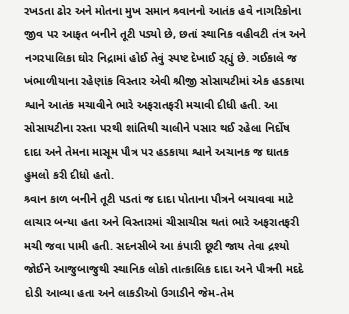રખડતા ઢોર અને મોતના મુખ સમાન શ્ર્વાનનો આતંક હવે નાગરિકોના જીવ પર આફત બનીને તૂટી પડ્યો છે, છતાં સ્થાનિક વહીવટી તંત્ર અને નગરપાલિકા ઘોર નિદ્રામાં હોઈ તેવું સ્પષ્ટ દેખાઈ રહ્યું છે. ગઈકાલે જ ખંભાળીયાના રહેણાંક વિસ્તાર એવી શ્રીજી સોસાયટીમાં એક હડકાયા શ્વાને આતંક મચાવીને ભારે અફરાતફરી મચાવી દીધી હતી. આ સોસાયટીના રસ્તા પરથી શાંતિથી ચાલીને પસાર થઈ રહેલા નિર્દોષ દાદા અને તેમના માસૂમ પૌત્ર પર હડકાયા શ્વાને અચાનક જ ઘાતક હુમલો કરી દીધો હતો.
શ્ર્વાન કાળ બનીને તૂટી પડતાં જ દાદા પોતાના પૌત્રને બચાવવા માટે લાચાર બન્યા હતા અને વિસ્તારમાં ચીસાચીસ થતાં ભારે અફરાતફરી મચી જવા પામી હતી. સદનસીબે આ કંપારી છૂટી જાય તેવા દ્રશ્યો જોઈને આજુબાજુથી સ્થાનિક લોકો તાત્કાલિક દાદા અને પૌત્રની મદદે દોડી આવ્યા હતા અને લાકડીઓ ઉગાડીને જેમ-તેમ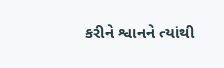કરીને શ્વાનને ત્યાંથી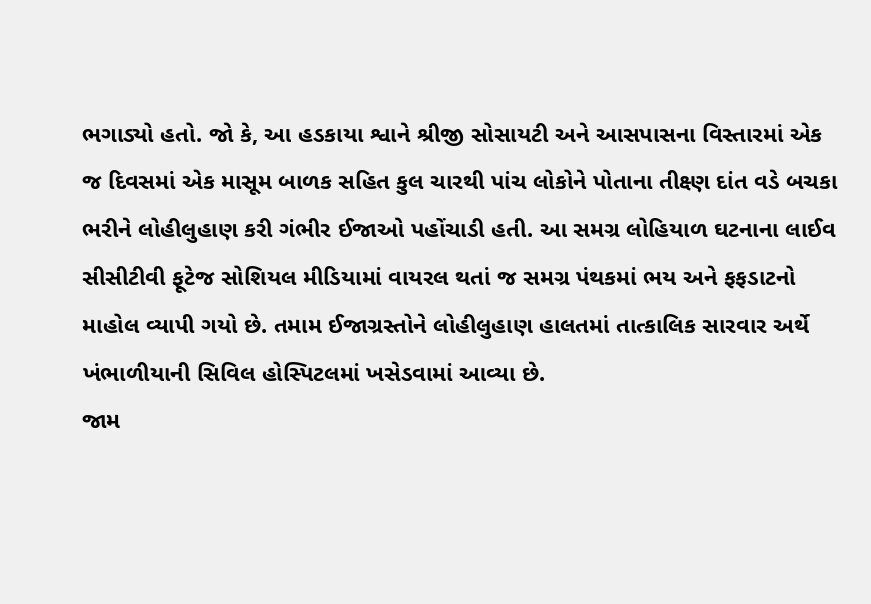ભગાડ્યો હતો. જો કે, આ હડકાયા શ્વાને શ્રીજી સોસાયટી અને આસપાસના વિસ્તારમાં એક જ દિવસમાં એક માસૂમ બાળક સહિત કુલ ચારથી પાંચ લોકોને પોતાના તીક્ષ્ણ દાંત વડે બચકા ભરીને લોહીલુહાણ કરી ગંભીર ઈજાઓ પહોંચાડી હતી. આ સમગ્ર લોહિયાળ ઘટનાના લાઈવ સીસીટીવી ફૂટેજ સોશિયલ મીડિયામાં વાયરલ થતાં જ સમગ્ર પંથકમાં ભય અને ફફડાટનો માહોલ વ્યાપી ગયો છે. તમામ ઈજાગ્રસ્તોને લોહીલુહાણ હાલતમાં તાત્કાલિક સારવાર અર્થે ખંભાળીયાની સિવિલ હોસ્પિટલમાં ખસેડવામાં આવ્યા છે.
જામ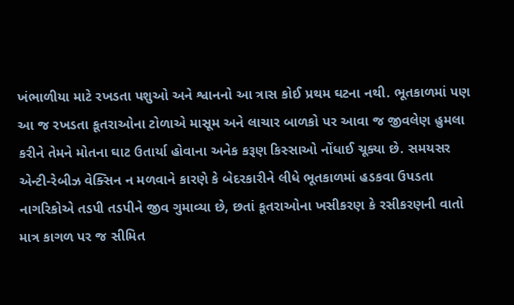ખંભાળીયા માટે રખડતા પશુઓ અને શ્વાનનો આ ત્રાસ કોઈ પ્રથમ ઘટના નથી. ભૂતકાળમાં પણ આ જ રખડતા કૂતરાઓના ટોળાએ માસૂમ અને લાચાર બાળકો પર આવા જ જીવલેણ હુમલા કરીને તેમને મોતના ઘાટ ઉતાર્યા હોવાના અનેક કરૂણ કિસ્સાઓ નોંધાઈ ચૂક્યા છે. સમયસર એન્ટી-રેબીઝ વેક્સિન ન મળવાને કારણે કે બેદરકારીને લીધે ભૂતકાળમાં હડકવા ઉપડતા નાગરિકોએ તડપી તડપીને જીવ ગુમાવ્યા છે, છતાં કૂતરાઓના ખસીકરણ કે રસીકરણની વાતો માત્ર કાગળ પર જ સીમિત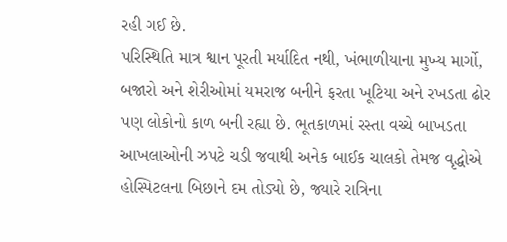રહી ગઈ છે.
પરિસ્થિતિ માત્ર શ્વાન પૂરતી મર્યાદિત નથી, ખંભાળીયાના મુખ્ય માર્ગો, બજારો અને શેરીઓમાં યમરાજ બનીને ફરતા ખૂટિયા અને રખડતા ઢોર પણ લોકોનો કાળ બની રહ્યા છે. ભૂતકાળમાં રસ્તા વચ્ચે બાખડતા આખલાઓની ઝપટે ચડી જવાથી અનેક બાઈક ચાલકો તેમજ વૃદ્ધોએ હોસ્પિટલના બિછાને દમ તોડ્યો છે, જ્યારે રાત્રિના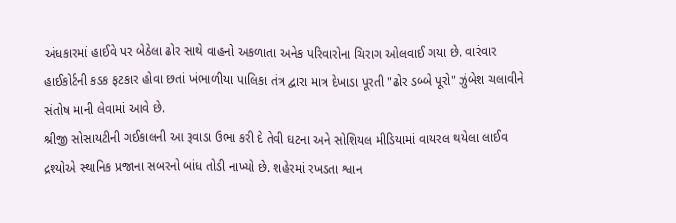અંધકારમાં હાઈવે પર બેઠેલા ઢોર સાથે વાહનો અકળાતા અનેક પરિવારોના ચિરાગ ઓલવાઈ ગયા છે. વારંવાર હાઈકોર્ટની કડક ફટકાર હોવા છતાં ખંભાળીયા પાલિકા તંત્ર દ્વારા માત્ર દેખાડા પૂરતી "ઢોર ડબ્બે પૂરો" ઝુંબેશ ચલાવીને સંતોષ માની લેવામાં આવે છે.
શ્રીજી સોસાયટીની ગઈકાલની આ રૂવાડા ઉભા કરી દે તેવી ઘટના અને સોશિયલ મીડિયામાં વાયરલ થયેલા લાઈવ દ્રશ્યોએ સ્થાનિક પ્રજાના સબરનો બાંધ તોડી નાખ્યો છે. શહેરમાં રખડતા શ્વાન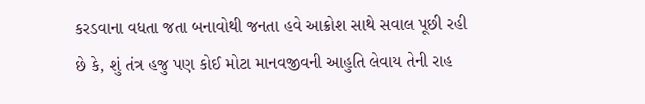કરડવાના વધતા જતા બનાવોથી જનતા હવે આક્રોશ સાથે સવાલ પૂછી રહી છે કે, શું તંત્ર હજુ પણ કોઈ મોટા માનવજીવની આહુતિ લેવાય તેની રાહ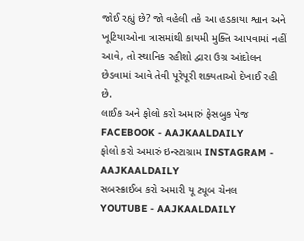જોઈ રહ્યું છે? જો વહેલી તકે આ હડકાયા શ્વાન અને ખૂટિયાઓના ત્રાસમાંથી કાયમી મુક્તિ આપવામાં નહીં આવે, તો સ્થાનિક રહીશો દ્વારા ઉગ્ર આંદોલન છેડવામાં આવે તેવી પૂરેપૂરી શક્યતાઓ દેખાઈ રહી છે.
લાઈક અને ફોલો કરો અમારું ફેસબુક પેજ FACEBOOK - AAJKAALDAILY
ફોલો કરો અમારું ઇન્સ્ટાગ્રામ INSTAGRAM - AAJKAALDAILY
સબસ્ક્રાઈબ કરો અમારી યૂ ટ્યૂબ ચેનલ YOUTUBE - AAJKAALDAILY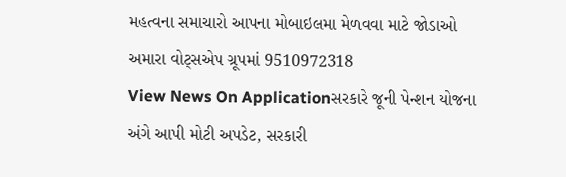મહત્વના સમાચારો આપના મોબાઇલમા મેળવવા માટે જોડાઓ અમારા વોટ્સએપ ગ્રૂપમાં 9510972318
View News On Applicationસરકારે જૂની પેન્શન યોજના અંગે આપી મોટી અપડેટ, સરકારી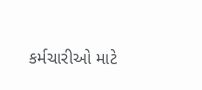કર્મચારીઓ માટે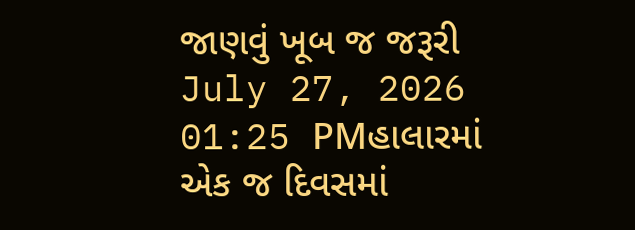જાણવું ખૂબ જ જરૂરી
July 27, 2026 01:25 PMહાલારમાં એક જ દિવસમાં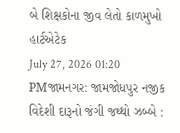બે શિક્ષકોના જીવ લેતો કાળમુખો હાર્ટએટેક
July 27, 2026 01:20 PMજામનગર: જામજોધપુર નજીક વિદેશી દારૂનો જંગી જથ્થો ઝબ્બે :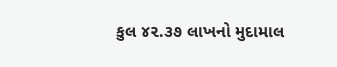કુલ ૪૨.૩૭ લાખનો મુદામાલ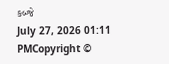કબ્જે
July 27, 2026 01:11 PMCopyright ©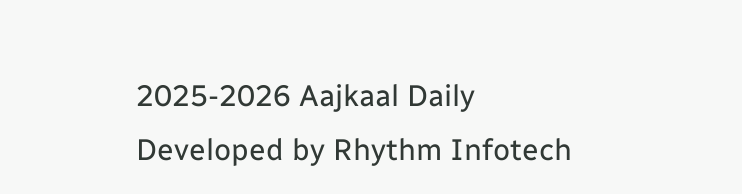2025-2026 Aajkaal Daily
Developed by Rhythm Infotech